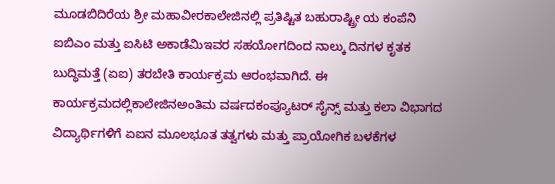ಮೂಡಬಿದಿರೆಯ ಶ್ರೀ ಮಹಾವೀರಕಾಲೇಜಿನಲ್ಲಿ ಪ್ರತಿಷ್ಟಿತ ಬಹುರಾಷ್ಟ್ರೀ ಯ ಕಂಪೆನಿ ಐಬಿಎಂ ಮತ್ತು ಐಸಿಟಿ ಅಕಾಡೆಮಿಇವರ ಸಹಯೋಗದಿಂದ ನಾಲ್ಕು ದಿನಗಳ ಕೃತಕ ಬುದ್ಧಿಮತ್ತೆ (ಏಐ) ತರಬೇತಿ ಕಾರ್ಯಕ್ರಮ ಆರಂಭವಾಗಿದೆ. ಈ ಕಾರ್ಯಕ್ರಮದಲ್ಲಿಕಾಲೇಜಿನಅಂತಿಮ ವರ್ಷದಕಂಪ್ಯೂಟರ್ ಸೈನ್ಸ್ ಮತ್ತು ಕಲಾ ವಿಭಾಗದ ವಿದ್ಯಾರ್ಥಿಗಳಿಗೆ ಏಐನ ಮೂಲಭೂತ ತತ್ವಗಳು ಮತ್ತು ಪ್ರಾಯೋಗಿಕ ಬಳಕೆಗಳ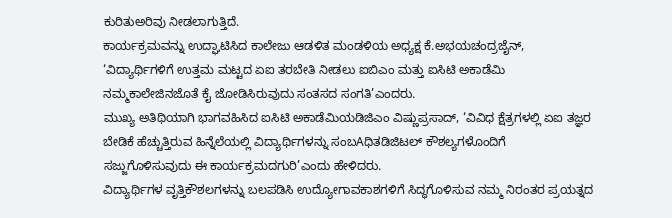ಕುರಿತುಅರಿವು ನೀಡಲಾಗುತ್ತಿದೆ.
ಕಾರ್ಯಕ್ರಮವನ್ನು ಉದ್ಘಾಟಿಸಿದ ಕಾಲೇಜು ಆಡಳಿತ ಮಂಡಳಿಯ ಅಧ್ಯಕ್ಷ ಕೆ.ಅಭಯಚಂದ್ರಜೈನ್, ‘ವಿದ್ಯಾರ್ಥಿಗಳಿಗೆ ಉತ್ತಮ ಮಟ್ಟದ ಏಐ ತರಬೇತಿ ನೀಡಲು ಐಬಿಎಂ ಮತ್ತು ಐಸಿಟಿ ಅಕಾಡೆಮಿ ನಮ್ಮಕಾಲೇಜಿನಜೊತೆ ಕೈ ಜೋಡಿಸಿರುವುದು ಸಂತಸದ ಸಂಗತಿ’ಎಂದರು.
ಮುಖ್ಯ ಅತಿಥಿಯಾಗಿ ಭಾಗವಹಿಸಿದ ಐಸಿಟಿ ಅಕಾಡೆಮಿಯಡಿಜಿಎಂ ವಿಷ್ಣುಪ್ರಸಾದ್, ‘ವಿವಿಧ ಕ್ಷೆತ್ರಗಳಲ್ಲಿ ಏಐ ತಜ್ಞರ ಬೇಡಿಕೆ ಹೆಚ್ಚುತ್ತಿರುವ ಹಿನ್ನೆಲೆಯಲ್ಲಿ ವಿದ್ಯಾರ್ಥಿಗಳನ್ನು ಸಂಬAಧಿತಡಿಜಿಟಲ್ ಕೌಶಲ್ಯಗಳೊಂದಿಗೆ ಸಜ್ಜುಗೊಳಿಸುವುದು ಈ ಕಾರ್ಯಕ್ರಮದಗುರಿ’ಎಂದು ಹೇಳಿದರು.
ವಿದ್ಯಾರ್ಥಿಗಳ ವೃತ್ತಿಕೌಶಲಗಳನ್ನು ಬಲಪಡಿಸಿ ಉದ್ಯೋಗಾವಕಾಶಗಳಿಗೆ ಸಿದ್ಧಗೊಳಿಸುವ ನಮ್ಮ ನಿರಂತರ ಪ್ರಯತ್ನದ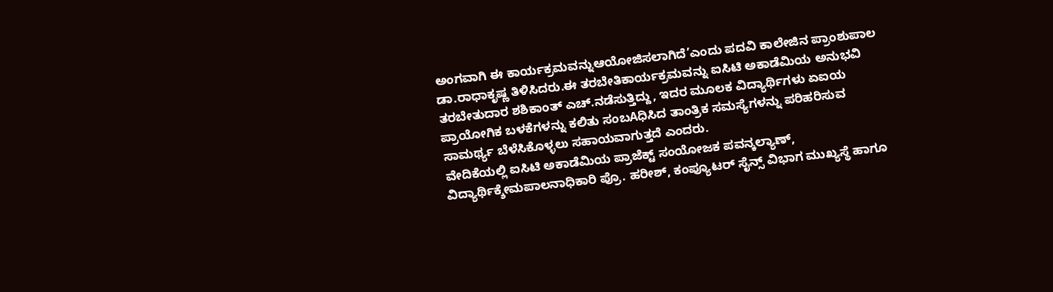ಅಂಗವಾಗಿ ಈ ಕಾರ್ಯಕ್ರಮವನ್ನುಆಯೋಜಿಸಲಾಗಿದೆ’ಎಂದು ಪದವಿ ಕಾಲೇಜಿನ ಪ್ರಾಂಶುಪಾಲ ಡಾ.ರಾಧಾಕೃಷ್ಣ ತಿಳಿಸಿದರು.ಈ ತರಬೇತಿಕಾರ್ಯಕ್ರಮವನ್ನು ಐಸಿಟಿ ಅಕಾಡೆಮಿಯ ಅನುಭವಿ ತರಬೇತುದಾರ ಶಶಿಕಾಂತ್ ಎಚ್.ನಡೆಸುತ್ತಿದ್ದು, ಇದರ ಮೂಲಕ ವಿದ್ಯಾರ್ಥಿಗಳು ಏಐಯ ಪ್ರಾಯೋಗಿಕ ಬಳಕೆಗಳನ್ನು ಕಲಿತು ಸಂಬAಧಿಸಿದ ತಾಂತ್ರಿಕ ಸಮಸ್ಯೆಗಳನ್ನು ಪರಿಹರಿಸುವ ಸಾಮರ್ಥ್ಯ ಬೆಳೆಸಿಕೊಳ್ಳಲು ಸಹಾಯವಾಗುತ್ತದೆ ಎಂದರು.
ವೇದಿಕೆಯಲ್ಲಿ ಐಸಿಟಿ ಅಕಾಡೆಮಿಯ ಪ್ರಾಜೆಕ್ಟ್ ಸಂಯೋಜಕ ಪವನ್ಕಲ್ಯಾಣ್, ವಿದ್ಯಾರ್ಥಿಕ್ಶೇಮಪಾಲನಾಧಿಕಾರಿ ಪ್ರೊ. ಹರೀಶ್, ಕಂಪ್ಯೂಟರ್ ಸೈನ್ಸ್ ವಿಭಾಗ ಮುಖ್ಯಸ್ಥೆ ಹಾಗೂ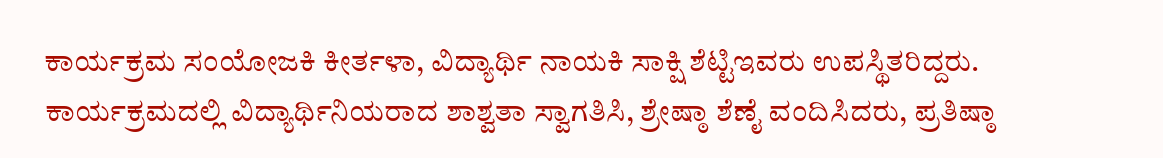ಕಾರ್ಯಕ್ರಮ ಸಂಯೋಜಕಿ ಕೀರ್ತಳಾ, ವಿದ್ಯಾರ್ಥಿ ನಾಯಕಿ ಸಾಕ್ಷಿ ಶೆಟ್ಟಿಇವರು ಉಪಸ್ಥಿತರಿದ್ದರು. ಕಾರ್ಯಕ್ರಮದಲ್ಲಿ ವಿದ್ಯಾರ್ಥಿನಿಯರಾದ ಶಾಶ್ವತಾ ಸ್ವಾಗತಿಸಿ, ಶ್ರೇಷ್ಠಾ ಶೆಣೈ ವಂದಿಸಿದರು, ಪ್ರತಿಷ್ಠಾ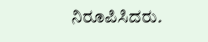ನಿರೂಪಿಸಿದರು.